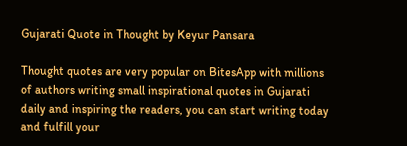Gujarati Quote in Thought by Keyur Pansara

Thought quotes are very popular on BitesApp with millions of authors writing small inspirational quotes in Gujarati daily and inspiring the readers, you can start writing today and fulfill your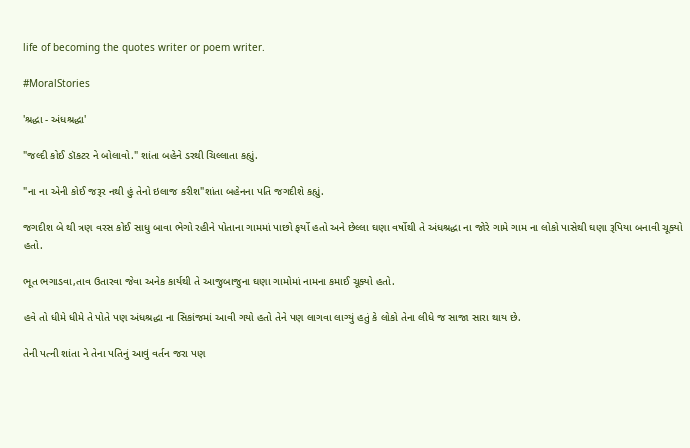life of becoming the quotes writer or poem writer.

#MoralStories

'શ્રદ્ધા - અંધશ્રદ્ધા'

"જલ્દી કોઈ ડૉકટર ને બોલાવો." શાંતા બહેને ડરથી ચિલ્લાતા કહ્યું.

"ના ના એની કોઈ જરૂર નથી હું તેનો ઇલાજ કરીશ"શાંતા બહેનના પતિ જગદીશે કહ્યું.

જગદીશ બે થી ત્રણ વરસ કોઈ સાધુ બાવા ભેગો રહીને પોતાના ગામમાં પાછો ફર્યો હતો અને છેલ્લા ઘણા વર્ષોથી તે અંધશ્રદ્ધા ના જોરે ગામે ગામ ના લોકો પાસેથી ઘણા રૂપિયા બનાવી ચૂક્યો હતો.

ભૂત ભગાડવા,તાવ ઉતારવા જેવા અનેક કાર્યથી તે આજુબાજુના ઘણા ગામોમાં નામના કમાઈ ચૂક્યો હતો.

હવે તો ધીમે ધીમે તે પોતે પણ અંધશ્રદ્ધા ના સિકાંજમાં આવી ગયો હતો તેને પણ લાગવા લાગ્યું હતું કે લોકો તેના લીધે જ સાજા સારા થાય છે.

તેની પત્ની શાંતા ને તેના પતિનું આવું વર્તન જરા પણ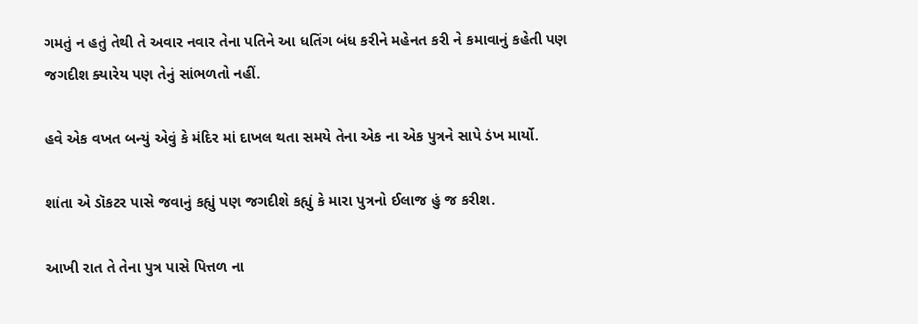ગમતું ન હતું તેથી તે અવાર નવાર તેના પતિને આ ધતિંગ બંધ કરીને મહેનત કરી ને કમાવાનું કહેતી પણ જગદીશ ક્યારેય પણ તેનું સાંભળતો નહીં.

હવે એક વખત બન્યું એવું કે મંદિર માં દાખલ થતા સમયે તેના એક ના એક પુત્રને સાપે ડંખ માર્યો.

શાંતા એ ડૉકટર પાસે જવાનું કહ્યું પણ જગદીશે કહ્યું કે મારા પુત્રનો ઈલાજ હું જ કરીશ.

આખી રાત તે તેના પુત્ર પાસે પિત્તળ ના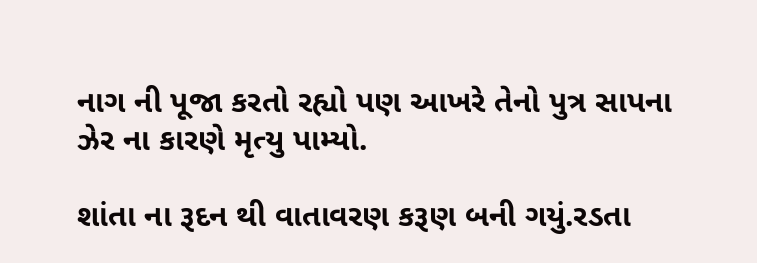નાગ ની પૂજા કરતો રહ્યો પણ આખરે તેનો પુત્ર સાપના ઝેર ના કારણે મૃત્યુ પામ્યો.

શાંતા ના રૂદન થી વાતાવરણ કરૂણ બની ગયું.રડતા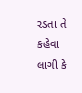રડતા તે કહેવા લાગી કે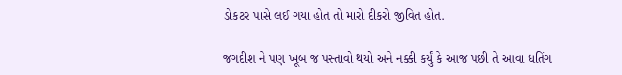ડોકટર પાસે લઈ ગયા હોત તો મારો દીકરો જીવિત હોત.

જગદીશ ને પણ ખૂબ જ પસ્તાવો થયો અને નક્કી કર્યું કે આજ પછી તે આવા ધતિંગ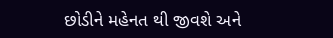છોડીને મહેનત થી જીવશે અને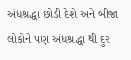અંધશ્રદ્ધા છોડી દેશે અને બીજા લોકોને પણ અંધશ્રદ્ધા થી દુર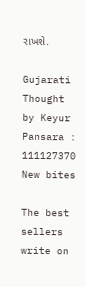રાખશે.

Gujarati Thought by Keyur Pansara : 111127370
New bites

The best sellers write on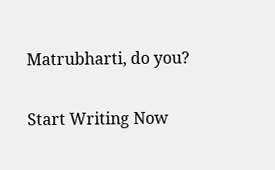Matrubharti, do you?

Start Writing Now